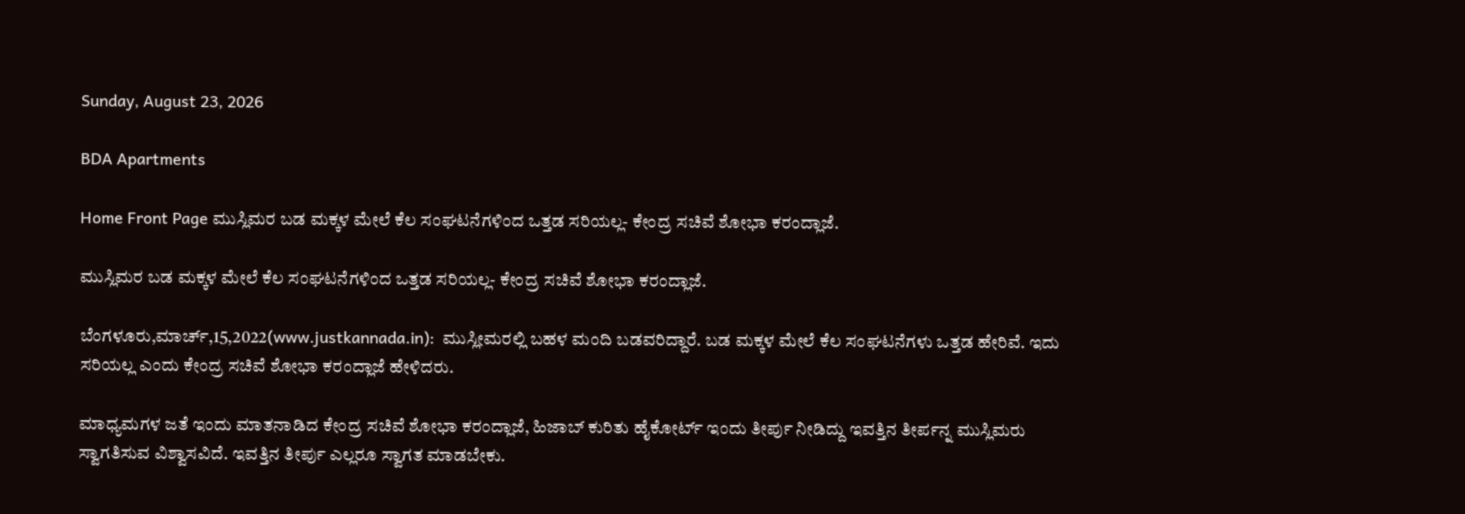Sunday, August 23, 2026

BDA Apartments

Home Front Page ಮುಸ್ಲಿಮರ ಬಡ ಮಕ್ಕಳ ಮೇಲೆ ಕೆಲ ಸಂಘಟನೆಗಳಿಂದ ಒತ್ತಡ ಸರಿಯಲ್ಲ- ಕೇಂದ್ರ ಸಚಿವೆ ಶೋಭಾ ಕರಂದ್ಲಾಜೆ.

ಮುಸ್ಲಿಮರ ಬಡ ಮಕ್ಕಳ ಮೇಲೆ ಕೆಲ ಸಂಘಟನೆಗಳಿಂದ ಒತ್ತಡ ಸರಿಯಲ್ಲ- ಕೇಂದ್ರ ಸಚಿವೆ ಶೋಭಾ ಕರಂದ್ಲಾಜೆ.

ಬೆಂಗಳೂರು,ಮಾರ್ಚ್,15,2022(www.justkannada.in):  ಮುಸ್ಲೀಮರಲ್ಲಿ ಬಹಳ ಮಂದಿ ಬಡವರಿದ್ದಾರೆ. ಬಡ ಮಕ್ಕಳ ಮೇಲೆ ಕೆಲ ಸಂಘಟನೆಗಳು ಒತ್ತಡ ಹೇರಿವೆ. ಇದು ಸರಿಯಲ್ಲ ಎಂದು ಕೇಂದ್ರ ಸಚಿವೆ ಶೋಭಾ ಕರಂದ್ಲಾಜೆ ಹೇಳಿದರು.

ಮಾಧ್ಯಮಗಳ ಜತೆ ಇಂದು ಮಾತನಾಡಿದ ಕೇಂದ್ರ ಸಚಿವೆ ಶೋಭಾ ಕರಂದ್ಲಾಜೆ, ಹಿಜಾಬ್ ಕುರಿತು ಹೈಕೋರ್ಟ್ ಇಂದು ತೀರ್ಪು ನೀಡಿದ್ದು ಇವತ್ತಿನ ತೀರ್ಪನ್ನ ಮುಸ್ಲಿಮರು  ಸ್ವಾಗತಿಸುವ ವಿಶ್ವಾಸವಿದೆ. ಇವತ್ತಿನ ತೀರ್ಪು ಎಲ್ಲರೂ ಸ್ವಾಗತ ಮಾಡಬೇಕು.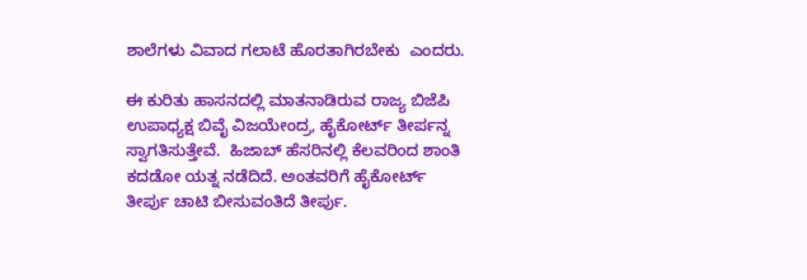ಶಾಲೆಗಳು ವಿವಾದ ಗಲಾಟೆ ಹೊರತಾಗಿರಬೇಕು  ಎಂದರು.

ಈ ಕುರಿತು ಹಾಸನದಲ್ಲಿ ಮಾತನಾಡಿರುವ ರಾಜ್ಯ ಬಿಜೆಪಿ ಉಪಾಧ್ಯಕ್ಷ ಬಿವೈ ವಿಜಯೇಂದ್ರ, ಹೈಕೋರ್ಟ್ ತೀರ್ಪನ್ನ ಸ್ವಾಗತಿಸುತ್ತೇವೆ.  ಹಿಜಾಬ್ ಹೆಸರಿನಲ್ಲಿ ಕೆಲವರಿಂದ ಶಾಂತಿ ಕದಡೋ ಯತ್ನ ನಡೆದಿದೆ. ಅಂತವರಿಗೆ ಹೈಕೋರ್ಟ್ ತೀರ್ಪು ಚಾಟಿ ಬೀಸುವಂತಿದೆ ತೀರ್ಪು.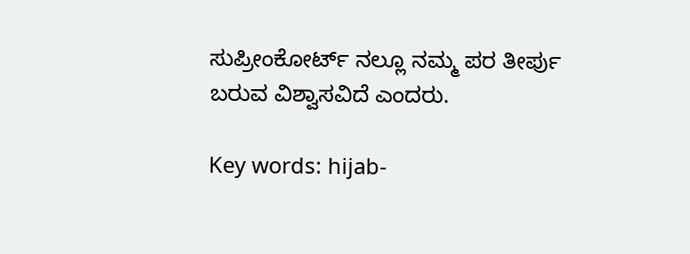ಸುಪ್ರೀಂಕೋರ್ಟ್ ನಲ್ಲೂ ನಮ್ಮ ಪರ ತೀರ್ಪು ಬರುವ ವಿಶ್ವಾಸವಿದೆ ಎಂದರು.

Key words: hijab-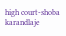high court-shoba karandlaje